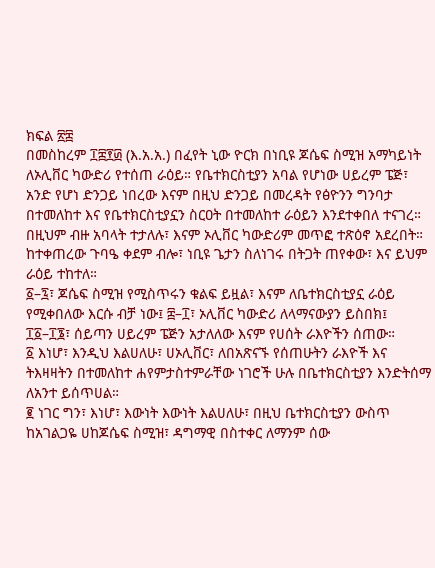ክፍል ፳፰
በመስከረም ፲፰፻፴ (እ.አ.አ.) በፈየት ኒው ዮርክ በነቢዩ ጆሴፍ ስሚዝ አማካይነት ለኦሊቨር ካውድሪ የተሰጠ ራዕይ። የቤተክርስቲያን አባል የሆነው ሀይረም ፔጅ፣ አንድ የሆነ ድንጋይ ነበረው እናም በዚህ ድንጋይ በመረዳት የፅዮንን ግንባታ በተመለከተ እና የቤተክርስቲያኗን ስርዐት በተመለከተ ራዕይን እንደተቀበለ ተናገረ። በዚህም ብዙ አባላት ተታለሉ፣ እናም ኦሊቨር ካውድሪም መጥፎ ተጽዕኖ አደረበት። ከተቀጠረው ጉባዔ ቀደም ብሎ፣ ነቢዩ ጌታን ስለነገሩ በትጋት ጠየቀው፣ እና ይህም ራዕይ ተከተለ።
፩–፯፣ ጆሴፍ ስሚዝ የሚስጥሩን ቁልፍ ይዟል፣ እናም ለቤተክርስቲያኗ ራዕይ የሚቀበለው እርሱ ብቻ ነው፤ ፰–፲፣ ኦሊቨር ካውድሪ ለላማናውያን ይስበክ፤ ፲፩–፲፮፣ ሰይጣን ሀይረም ፔጅን አታለለው እናም የሀሰት ራእዮችን ሰጠው።
፩ እነሆ፣ እንዲህ እልሀለሁ፣ ሀኦሊቨር፣ ለበአጽናኙ የሰጠሁትን ራእዮች እና ትእዛዛትን በተመለከተ ሐየምታስተምራቸው ነገሮች ሁሉ በቤተክርስቲያን እንድትሰማ ለአንተ ይሰጥሀል።
፪ ነገር ግን፣ እነሆ፣ እውነት እውነት እልሀለሁ፣ በዚህ ቤተክርስቲያን ውስጥ ከአገልጋዬ ሀከጆሴፍ ስሚዝ፣ ዳግማዊ በስተቀር ለማንም ሰው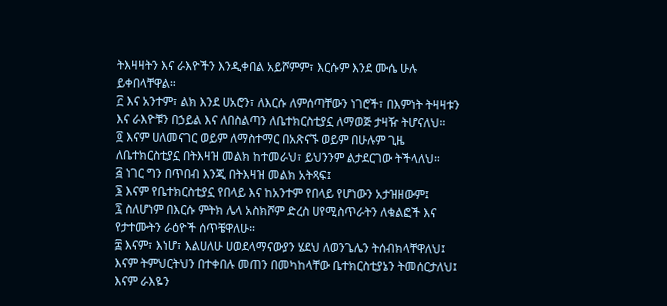ትእዛዛትን እና ራእዮችን እንዲቀበል አይሾምም፣ እርሱም እንደ ሙሴ ሁሉ ይቀበላቸዋል።
፫ እና አንተም፣ ልክ እንደ ሀአሮን፣ ለእርሱ ለምሰጣቸውን ነገሮች፣ በእምነት ትዛዛቱን እና ራእዮቹን በኃይል እና ለበስልጣን ለቤተክርስቲያኗ ለማወጅ ታዛዥ ትሆናለህ።
፬ እናም ሀለመናገር ወይም ለማስተማር በአጽናኙ ወይም በሁሉም ጊዜ ለቤተክርስቲያኗ በትእዛዝ መልክ ከተመራህ፣ ይህንንም ልታደርገው ትችላለህ።
፭ ነገር ግን በጥበብ እንጂ በትእዛዝ መልክ አትጻፍ፤
፮ እናም የቤተክርስቲያኗ የበላይ እና ከአንተም የበላይ የሆነውን አታዝዘውም፤
፯ ስለሆነም በእርሱ ምትክ ሌላ አስክሾም ድረስ ሀየሚስጥራትን ለቁልፎች እና የታተሙትን ራዕዮች ሰጥቼዋለሁ።
፰ እናም፣ እነሆ፣ እልሀለሁ ሀወደላማናውያን ሄደህ ለወንጌሌን ትሰብክላቸዋለህ፤ እናም ትምህርትህን በተቀበሉ መጠን በመካከላቸው ቤተክርስቲያኔን ትመሰርታለህ፤ እናም ራእዬን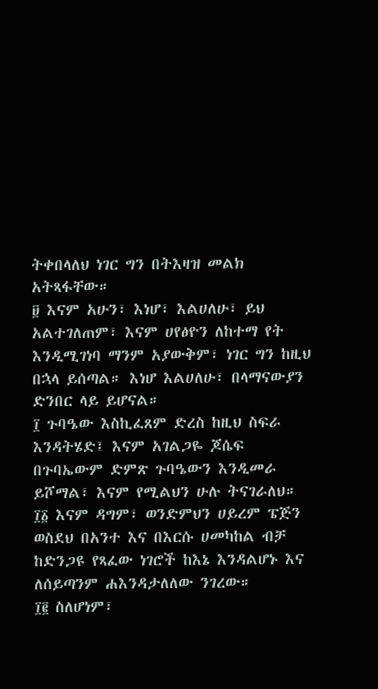ትቀበላለህ ነገር ግን በትእዛዝ መልክ አትጻፋቸው።
፱ እናም አሁን፣ እነሆ፣ እልሀለሁ፣ ይህ አልተገለጠም፣ እናም ሀየፅዮን ለከተማ የት እንዲሚገነባ ማንም አያውቅም፣ ነገር ግን ከዚህ በኋላ ይሰጣል። እነሆ እልሀለሁ፣ በላማናውያን ድንበር ላይ ይሆናል።
፲ ጉባዔው እስኪፈጸም ድረስ ከዚህ ስፍራ እንዳትሄድ፤ እናም አገልጋዬ ጆሴፍ በጉባኤውም ድምጽ ጉባዔውን እንዲመራ ይሾማል፣ እናም የሚልህን ሁሉ ትናገራለህ።
፲፩ እናም ዳግም፣ ወንድምህን ሀይረም ፔጅን ወስደህ በአንተ እና በእርሱ ሀመካከል ብቻ ከድንጋዩ የጻፈው ነገሮች ከእኔ እንዳልሆኑ እና ለሰይጣንም ሐእንዳታለለው ንገረው።
፲፪ ስለሆነም፣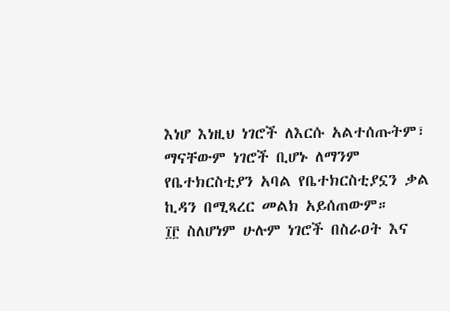እነሆ እነዚህ ነገሮች ለእርሱ አልተሰጡትም፣ ማናቸውም ነገሮች ቢሆኑ ለማንም የቤተክርስቲያን አባል የቤተክርስቲያኗን ቃል ኪዳን በሚጻረር መልክ አይሰጠውም።
፲፫ ስለሆነም ሁሉም ነገሮች በስራዐት እና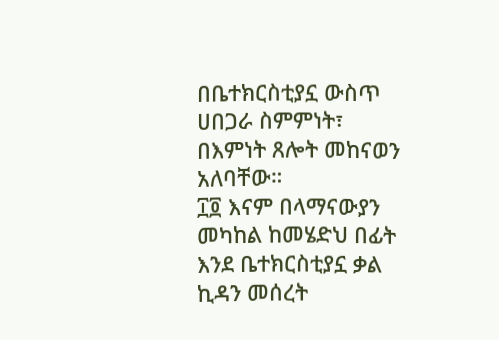በቤተክርስቲያኗ ውስጥ ሀበጋራ ስምምነት፣ በእምነት ጸሎት መከናወን አለባቸው።
፲፬ እናም በላማናውያን መካከል ከመሄድህ በፊት እንደ ቤተክርስቲያኗ ቃል ኪዳን መሰረት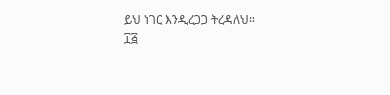ይህ ነገር እንዲረጋጋ ትረዳለህ።
፲፭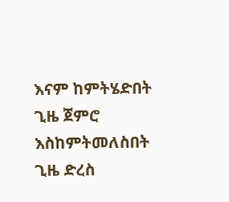እናም ከምትሄድበት ጊዜ ጀምሮ እስከምትመለስበት ጊዜ ድረስ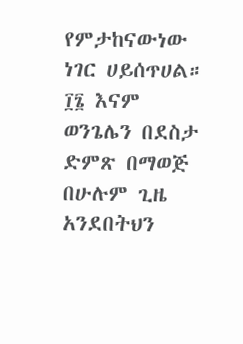የምታከናውነው ነገር ሀይሰጥሀል።
፲፮ እናም ወንጌሌን በደስታ ድምጽ በማወጅ በሁሉም ጊዜ አንደበትህን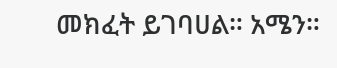መክፈት ይገባሀል። አሜን።